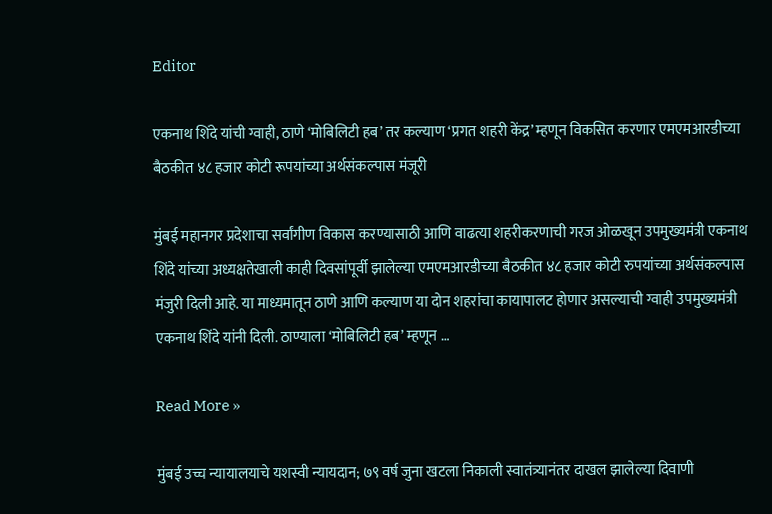Editor

एकनाथ शिंदे यांची ग्वाही, ठाणे ‘मोबिलिटी हब’ तर कल्याण ‘प्रगत शहरी केंद्र’ म्हणून विकसित करणार एमएमआरडीच्या बैठकीत ४८ हजार कोटी रूपयांच्या अर्थसंकल्पास मंजूरी

मुंबई महानगर प्रदेशाचा सर्वांगीण विकास करण्यासाठी आणि वाढत्या शहरीकरणाची गरज ओळखून उपमुख्यमंत्री एकनाथ शिंदे यांच्या अध्यक्षतेखाली काही दिवसांपूर्वी झालेल्या एमएमआरडीच्या बैठकीत ४८ हजार कोटी रुपयांच्या अर्थसंकल्पास मंजुरी दिली आहे. या माध्यमातून ठाणे आणि कल्याण या दोन शहरांचा कायापालट होणार असल्याची ग्वाही उपमुख्यमंत्री एकनाथ शिंदे यांनी दिली. ठाण्याला ‘मोबिलिटी हब’ म्हणून …

Read More »

मुंबई उच्च न्यायालयाचे यशस्वी न्यायदान; ७९ वर्ष जुना खटला निकाली स्वातंत्र्यानंतर दाखल झालेल्या दिवाणी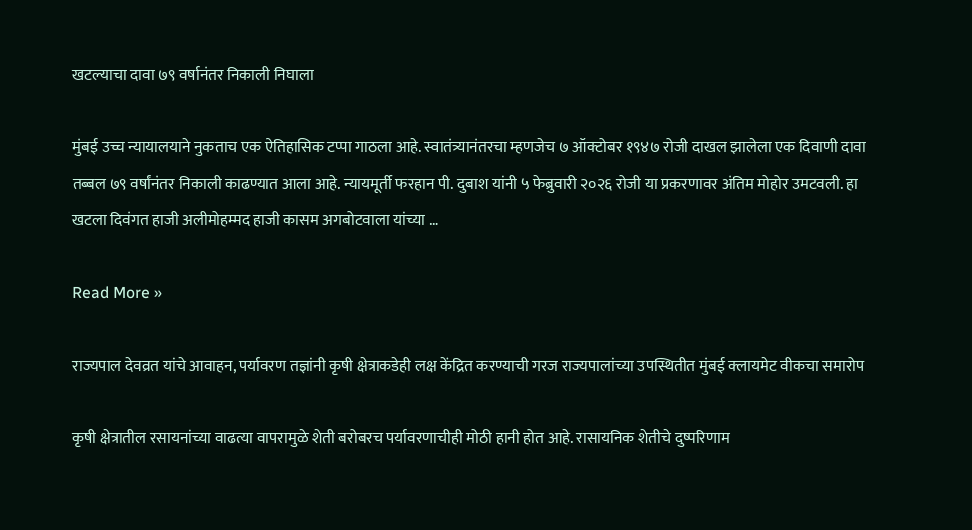खटल्याचा दावा ७९ वर्षानंतर निकाली निघाला

मुंबई उच्च न्यायालयाने नुकताच एक ऐतिहासिक टप्पा गाठला आहे. स्वातंत्र्यानंतरचा म्हणजेच ७ ऑक्टोबर १९४७ रोजी दाखल झालेला एक दिवाणी दावा तब्बल ७९ वर्षांनंतर निकाली काढण्यात आला आहे. न्यायमूर्ती फरहान पी. दुबाश यांनी ५ फेब्रुवारी २०२६ रोजी या प्रकरणावर अंतिम मोहोर उमटवली. हा खटला दिवंगत हाजी अलीमोहम्मद हाजी कासम अगबोटवाला यांच्या …

Read More »

राज्यपाल देवव्रत यांचे आवाहन, पर्यावरण तज्ञांनी कृषी क्षेत्राकडेही लक्ष केंद्रित करण्याची गरज राज्यपालांच्या उपस्थितीत मुंबई क्लायमेट वीकचा समारोप

कृषी क्षेत्रातील रसायनांच्या वाढत्या वापरामुळे शेती बरोबरच पर्यावरणाचीही मोठी हानी होत आहे. रासायनिक शेतीचे दुष्परिणाम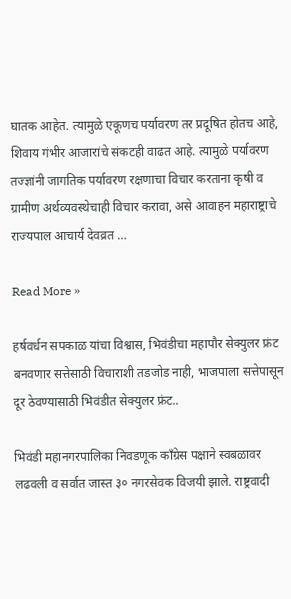घातक आहेत. त्यामुळे एकूणच पर्यावरण तर प्रदूषित होतच आहे, शिवाय गंभीर आजारांचे संकटही वाढत आहे. त्यामुळे पर्यावरण तज्‍ज्ञांनी जागतिक पर्यावरण रक्षणाचा विचार करताना कृषी व ग्रामीण अर्थव्यवस्थेचाही विचार करावा, असे आवाहन महाराष्ट्राचे राज्यपाल आचार्य देवव्रत …

Read More »

हर्षवर्धन सपकाळ यांचा विश्वास, भिवंडीचा महापौर सेक्युलर फ्रंट बनवणार सत्तेसाठी विचाराशी तडजोड नाही, भाजपाला सत्तेपासून दूर ठेवण्यासाठी भिवंडीत सेक्युलर फ्रंट..

भिवंडी महानगरपालिका निवडणूक काँग्रेस पक्षाने स्वबळावर लढवली व सर्वात जास्त ३० नगरसेवक विजयी झाले. राष्ट्रवादी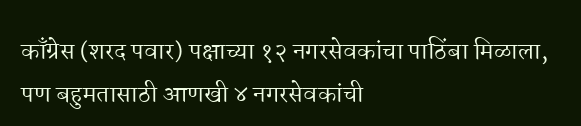काँग्रेस (शरद पवार) पक्षाच्या १२ नगरसेवकांचा पाठिंबा मिळाला, पण बहुमतासाठी आणखी ४ नगरसेवकांची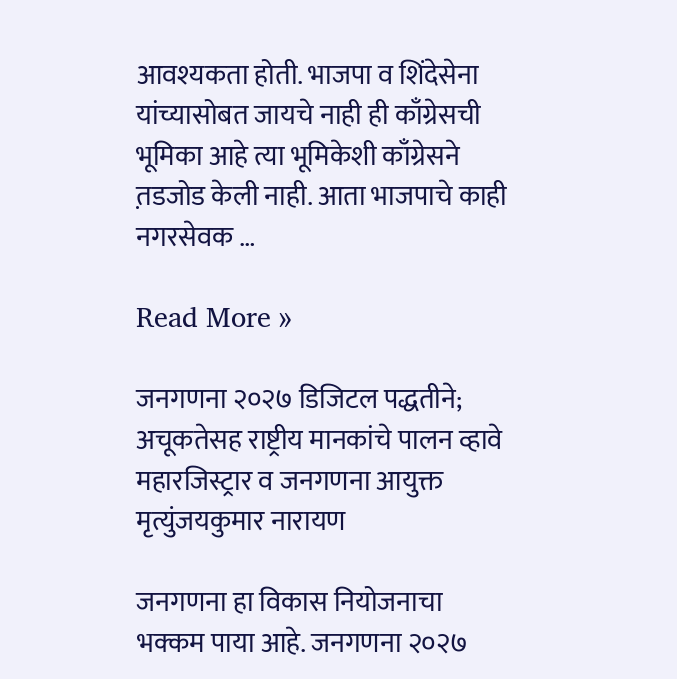आवश्यकता होती. भाजपा व शिंदेसेना यांच्यासोबत जायचे नाही ही काँग्रेसची भूमिका आहे त्या भूमिकेशी काँग्रेसने त़डजोड केली नाही. आता भाजपाचे काही नगरसेवक …

Read More »

जनगणना २०२७ डिजिटल पद्धतीने; अचूकतेसह राष्ट्रीय मानकांचे पालन व्हावे महारजिस्ट्रार व जनगणना आयुक्त मृत्युंजयकुमार नारायण

जनगणना हा विकास नियोजनाचा भक्कम पाया आहे. जनगणना २०२७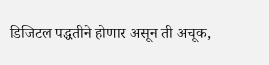डिजिटल पद्धतीने होणार असून ती अचूक,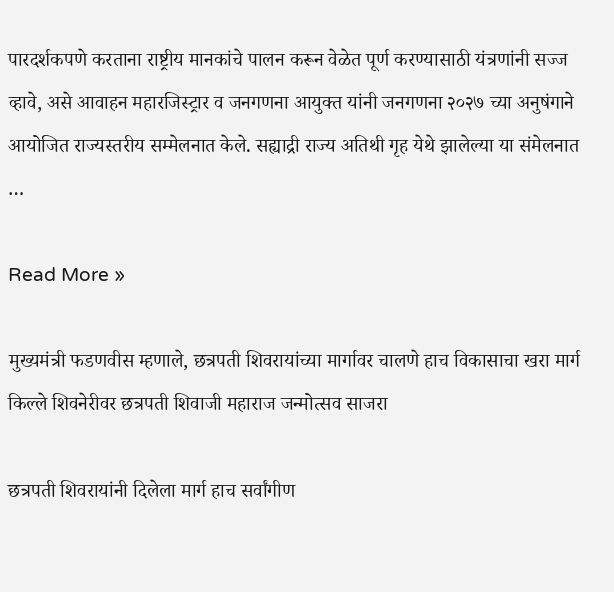पारदर्शकपणे करताना राष्ट्रीय मानकांचे पालन करून वेळेत पूर्ण करण्यासाठी यंत्रणांनी सज्ज व्हावे, असे आवाहन महारजिस्ट्रार व जनगणना आयुक्त यांनी जनगणना २०२७ च्या अनुषंगाने आयोजित राज्यस्तरीय सम्मेलनात केले. सह्याद्री राज्य अतिथी गृह येथे झालेल्या या संमेलनात …

Read More »

मुख्यमंत्री फडणवीस म्हणाले, छत्रपती शिवरायांच्या मार्गावर चालणे हाच विकासाचा खरा मार्ग किल्ले शिवनेरीवर छत्रपती शिवाजी महाराज जन्मोत्सव साजरा

छत्रपती शिवरायांनी दिलेला मार्ग हाच सर्वांगीण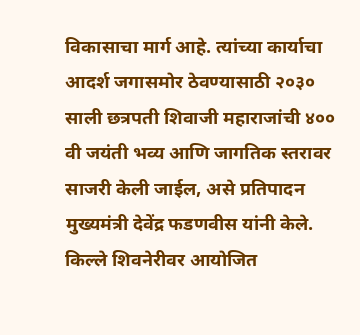विकासाचा मार्ग आहे. त्यांच्या कार्याचा आदर्श जगासमोर ठेवण्यासाठी २०३० साली छत्रपती शिवाजी महाराजांची ४०० वी जयंती भव्य आणि जागतिक स्तरावर साजरी केली जाईल, असे प्रतिपादन मुख्यमंत्री देवेंद्र फडणवीस यांनी केले. किल्ले शिवनेरीवर आयोजित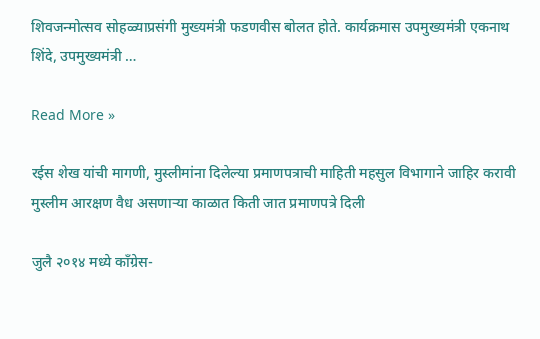शिवजन्मोत्सव सोहळ्याप्रसंगी मुख्यमंत्री फडणवीस बोलत होते. कार्यक्रमास उपमुख्यमंत्री एकनाथ शिंदे, उपमुख्यमंत्री …

Read More »

रईस शेख यांची मागणी, मुस्लीमांना दिलेल्या प्रमाणपत्राची माहिती महसुल विभागाने जाहिर करावी मुस्लीम आरक्षण वैध असणाऱ्या काळात किती जात प्रमाणपत्रे दिली

जुलै २०१४ मध्ये काँग्रेस-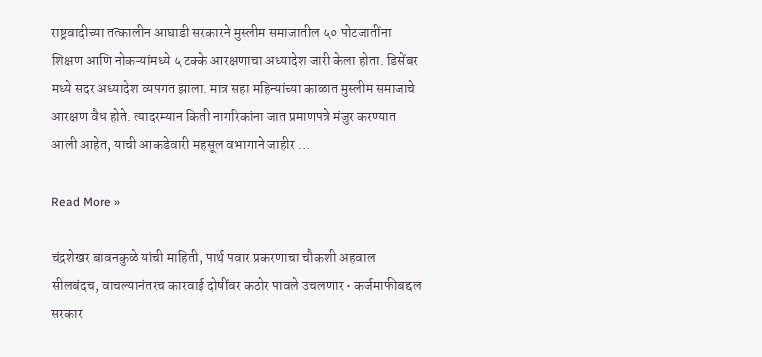राष्ट्रवादीच्या तत्कालीन आघाडी सरकारने मुस्लीम समाजातील ५० पोटजातींना शिक्षण आणि नोकऱ्यांमध्ये ५ टक्के आरक्षणाचा अध्यादेश जारी केला होता. डिसेंबर मध्ये सदर अध्यादेश व्यपगत झाला. मात्र सहा महिन्यांच्या काळात मुस्लीम समाजाचे आरक्षण वैध होते. त्यादरम्यान किती नागरिकांना जात प्रमाणपत्रे मंजुर करण्यात आली आहेत, याची आकडेवारी महसूल वभागाने जाहीर …

Read More »

चंद्रशेखर बावनकुळे यांची माहिती, पार्थ पवार प्रकरणाचा चौकशी अहवाल सीलबंदच, वाचल्यानंतरच कारवाई दोषींवर कठोर पावले उचलणार • कर्जमाफीबद्दल सरकार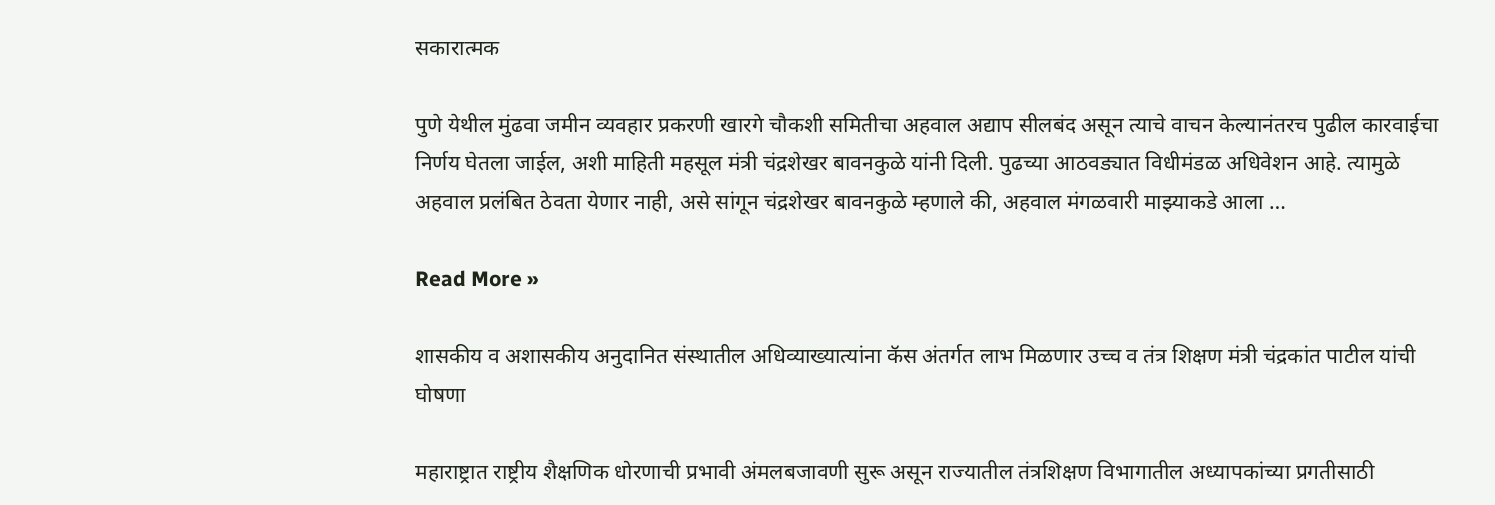सकारात्मक

पुणे येथील मुंढवा जमीन व्यवहार प्रकरणी खारगे चौकशी समितीचा अहवाल अद्याप सीलबंद असून त्याचे वाचन केल्यानंतरच पुढील कारवाईचा निर्णय घेतला जाईल, अशी माहिती महसूल मंत्री चंद्रशेखर बावनकुळे यांनी दिली. पुढच्या आठवड्यात विधीमंडळ अधिवेशन आहे. त्यामुळे अहवाल प्रलंबित ठेवता येणार नाही, असे सांगून चंद्रशेखर बावनकुळे म्हणाले की, अहवाल मंगळवारी माझ्याकडे आला …

Read More »

शासकीय व अशासकीय अनुदानित संस्थातील अधिव्याख्यात्यांना कॅस अंतर्गत लाभ मिळणार उच्च व तंत्र शिक्षण मंत्री चंद्रकांत पाटील यांची घोषणा

महाराष्ट्रात राष्ट्रीय शैक्षणिक धोरणाची प्रभावी अंमलबजावणी सुरू असून राज्यातील तंत्रशिक्षण विभागातील अध्यापकांच्या प्रगतीसाठी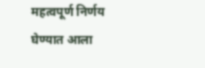महत्वपूर्ण निर्णय घेण्यात आला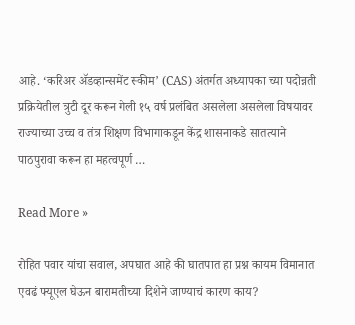आहे. ‘करिअर ॲडव्हान्समेंट स्कीम’ (CAS) अंतर्गत अध्यापका च्या पदोन्नती प्रक्रियेतील त्रुटी दूर करून गेली १५ वर्ष प्रलंबित असलेला असलेला विषयावर राज्याच्या उच्च व तंत्र शिक्षण विभागाकडून केंद्र शासनाकडे सातत्याने पाठपुरावा करून हा महत्वपूर्ण …

Read More »

रोहित पवार यांचा सवाल, अपघात आहे की घातपात हा प्रश्न कायम विमानात एवढं फ्यूएल घेऊन बारामतीच्या दिशेने जाण्याचं कारण काय?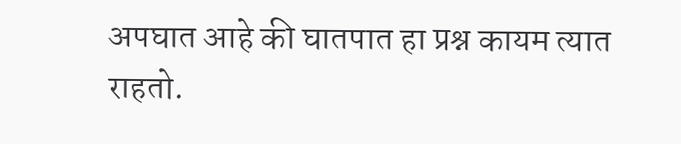अपघात आहे की घातपात हा प्रश्न कायम त्यात राहतो.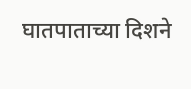घातपाताच्या दिशने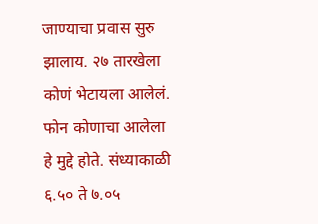जाण्याचा प्रवास सुरु झालाय. २७ तारखेला कोणं भेटायला आलेलं. फोन कोणाचा आलेला हे मुद्दे होते. संध्याकाळी ६.५० ते ७.०५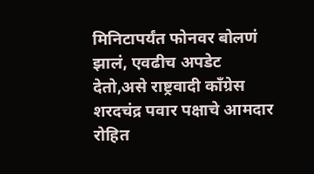मिनिटापर्यंत फोनवर बोलणं झालं, एवढीच अपडेट देतो,असे राष्ट्रवादी काँग्रेस शरदचंद्र पवार पक्षाचे आमदार रोहित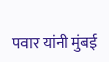पवार यांनी मुंबई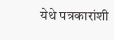येथे पत्रकारांशी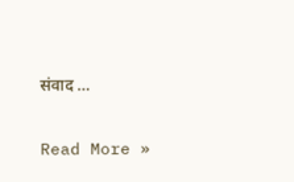संवाद …

Read More »